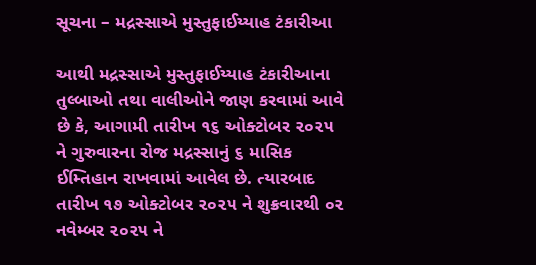સૂચના – મદ્રસ્સાએ મુસ્તુફાઈય્યાહ ટંકારીઆ

આથી મદ્રસ્સાએ મુસ્તુફાઈય્યાહ ટંકારીઆના તુલ્બાઓ તથા વાલીઓને જાણ કરવામાં આવે છે કે, આગામી તારીખ ૧૬ ઓક્ટોબર ૨૦૨૫ ને ગુરુવારના રોજ મદ્રસ્સાનું ૬ માસિક ઈમ્તિહાન રાખવામાં આવેલ છે. ત્યારબાદ તારીખ ૧૭ ઓક્ટોબર ૨૦૨૫ ને શુક્રવારથી ૦૨ નવેમ્બર ૨૦૨૫ ને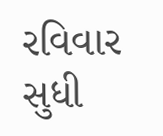રવિવાર સુધી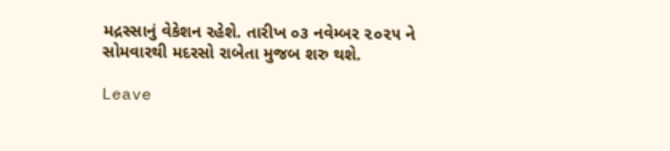મદ્રસ્સાનું વેકેશન રહેશે. તારીખ ૦૩ નવેમ્બર ૨૦૨૫ ને સોમવારથી મદરસો રાબેતા મુજબ શરુ થશે.

Leave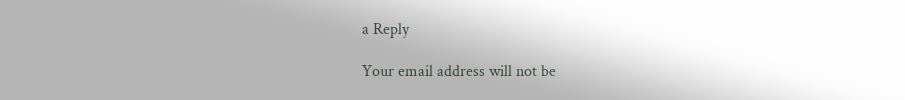a Reply

Your email address will not be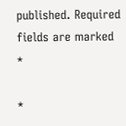published. Required fields are marked *

*